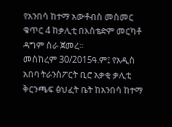የአንበሳ ከተማ አውቶብስ መስመር ቁጥር 4 ከቃሊቲ በእስቴድም መርካቶ ዳግም ስራ ጀመረ፡፡
መስከረም 30/2015ዓ.ም፤ የአዲስ አበባ ትራንስፖርት ቢሮ አቃቂ ቃሊቲ ቅርንጫፍ ፅህፈት ቤት ከአንበሳ ከተማ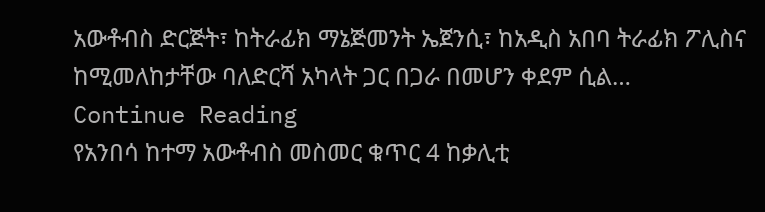አውቶብስ ድርጅት፣ ከትራፊክ ማኔጅመንት ኤጀንሲ፣ ከአዲስ አበባ ትራፊክ ፖሊስና ከሚመለከታቸው ባለድርሻ አካላት ጋር በጋራ በመሆን ቀደም ሲል…
Continue Reading
የአንበሳ ከተማ አውቶብስ መስመር ቁጥር 4 ከቃሊቲ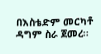በእስቴድም መርካቶ ዳግም ስራ ጀመረ፡፡